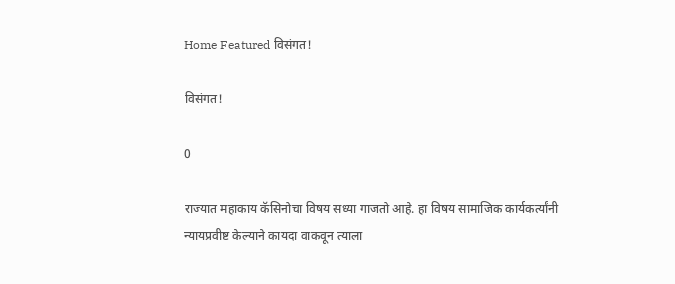Home Featured विसंगत!

विसंगत!

0

राज्यात महाकाय कॅसिनोचा विषय सध्या गाजतो आहे. हा विषय सामाजिक कार्यकर्त्यांनी न्यायप्रवीष्ट केल्याने कायदा वाकवून त्याला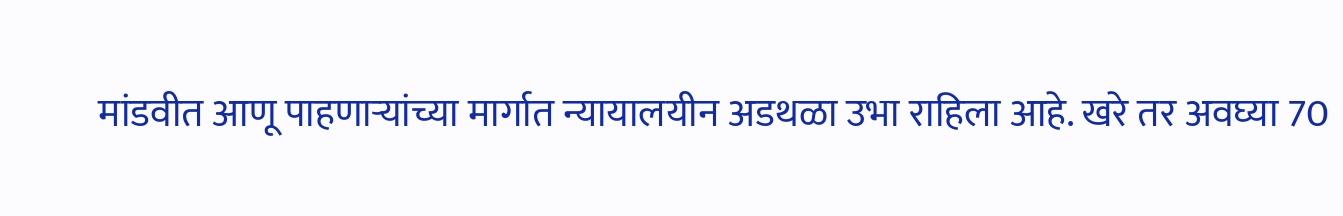मांडवीत आणू पाहणाऱ्यांच्या मार्गात न्यायालयीन अडथळा उभा राहिला आहे. खरे तर अवघ्या 70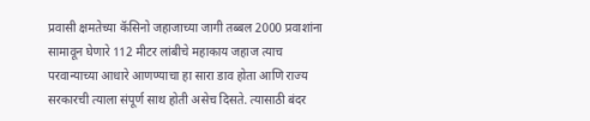प्रवासी क्षमतेच्या कॅसिनो जहाजाच्या जागी तब्बल 2000 प्रवाशांना सामावून घेणारे 112 मीटर लांबीचे महाकाय जहाज त्याच परवान्याच्या आधारे आणण्याचा हा सारा डाव होता आणि राज्य सरकारची त्याला संपूर्ण साथ होती असेच दिसते. त्यासाठी बंदर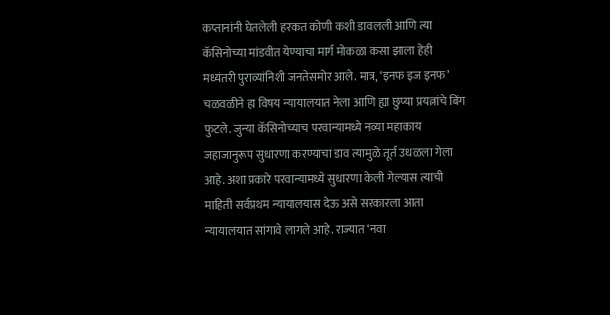कप्तानांनी घेतलेली हरकत कोणी कशी डावलली आणि त्या कॅसिनोच्या मांडवीत येण्याचा मार्ग मोकळा कसा झाला हेही मध्यंतरी पुराव्यांनिशी जनतेसमोर आले. मात्र, ‘इनफ इज इनफ’ चळवळीने हा विषय न्यायालयात नेला आणि ह्या छुप्या प्रयत्नांचे बिंग फुटले. जुन्या कॅसिनोच्याच परवान्यामध्ये नव्या महाकाय जहाजानुरूप सुधारणा करण्याचा डाव त्यामुळे तूर्त उधळला गेला आहे. अशा प्रकारे परवान्यामध्ये सुधारणा केली गेल्यास त्याची माहिती सर्वप्रथम न्यायालयास देऊ असे सरकारला आता न्यायालयात सांगावे लागले आहे. राज्यात ‘नवा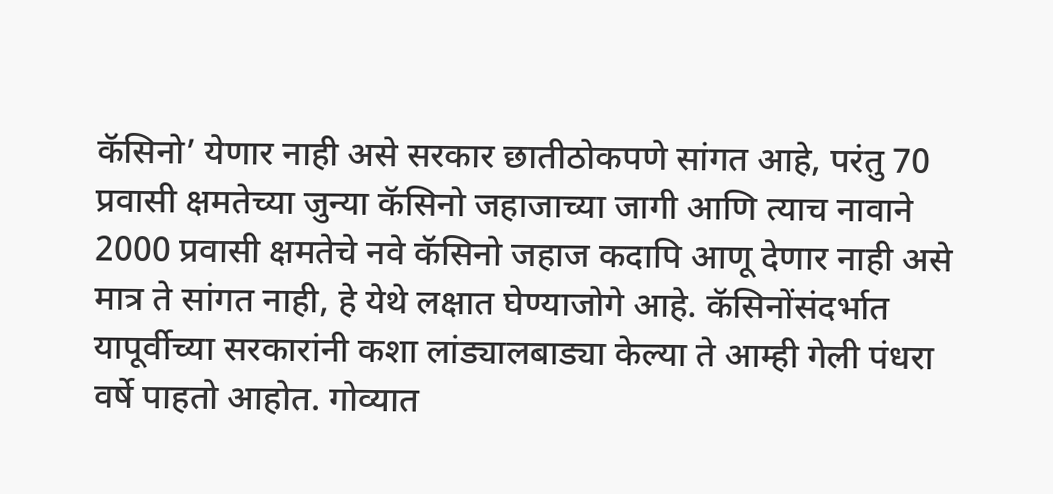कॅसिनो’ येणार नाही असे सरकार छातीठोकपणे सांगत आहे, परंतु 70 प्रवासी क्षमतेच्या जुन्या कॅसिनो जहाजाच्या जागी आणि त्याच नावाने 2000 प्रवासी क्षमतेचे नवे कॅसिनो जहाज कदापि आणू देणार नाही असे मात्र ते सांगत नाही, हे येथे लक्षात घेण्याजोगे आहे. कॅसिनोंसंदर्भात यापूर्वीच्या सरकारांनी कशा लांड्यालबाड्या केल्या ते आम्ही गेली पंधरा वर्षे पाहतो आहोत. गोव्यात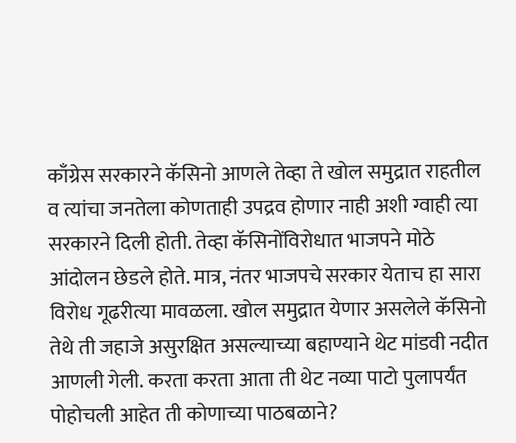काँग्रेस सरकारने कॅसिनो आणले तेव्हा ते खोल समुद्रात राहतील व त्यांचा जनतेला कोणताही उपद्रव होणार नाही अशी ग्वाही त्या सरकारने दिली होती. तेव्हा कॅसिनोंविरोधात भाजपने मोठे आंदोलन छेडले होते. मात्र, नंतर भाजपचे सरकार येताच हा सारा विरोध गूढरीत्या मावळला. खोल समुद्रात येणार असलेले कॅसिनो तेथे ती जहाजे असुरक्षित असल्याच्या बहाण्याने थेट मांडवी नदीत आणली गेली. करता करता आता ती थेट नव्या पाटो पुलापर्यंत पोहोचली आहेत ती कोणाच्या पाठबळाने?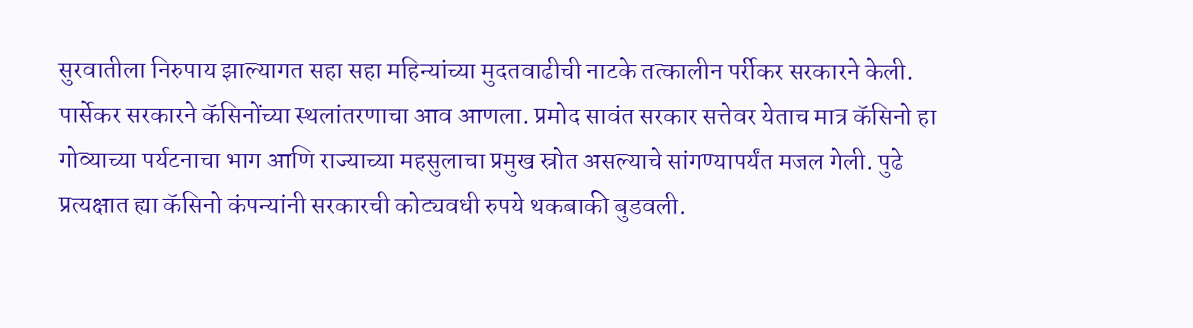सुरवातीला निरुपाय झाल्यागत सहा सहा महिन्यांच्या मुदतवाढीची नाटके तत्कालीन पर्रीकर सरकारने केली. पार्सेकर सरकारने कॅसिनोंच्या स्थलांतरणाचा आव आणला. प्रमोद सावंत सरकार सत्तेवर येताच मात्र कॅसिनो हा गोव्याच्या पर्यटनाचा भाग आणि राज्याच्या महसुलाचा प्रमुख स्रोत असल्याचे सांगण्यापर्यंत मजल गेली. पुढे प्रत्यक्षात ह्या कॅसिनो कंपन्यांनी सरकारची कोट्यवधी रुपये थकबाकी बुडवली.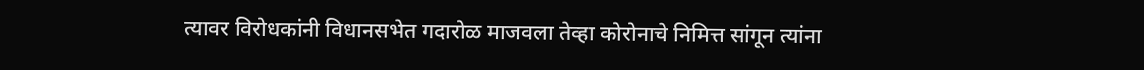त्यावर विरोधकांनी विधानसभेत गदारोळ माजवला तेव्हा कोरोनाचे निमित्त सांगून त्यांना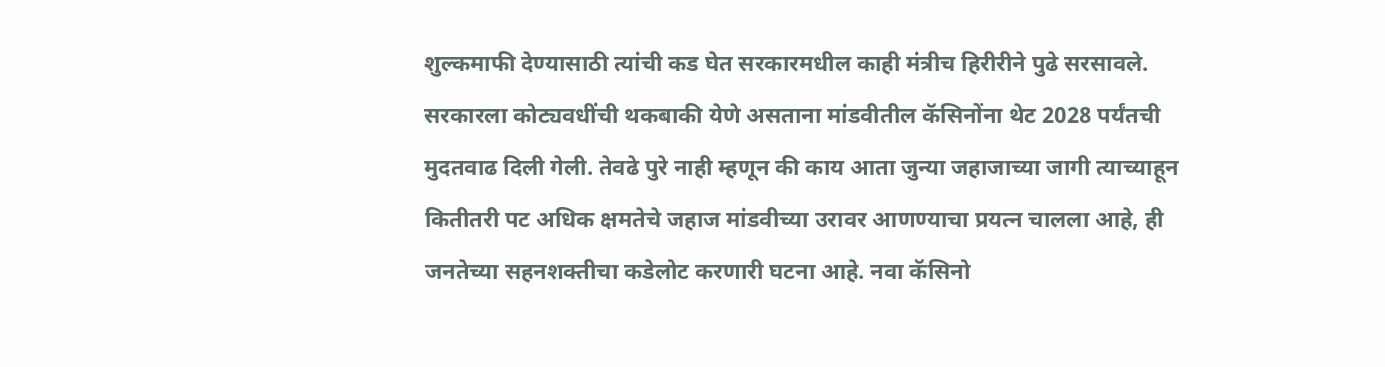शुल्कमाफी देण्यासाठी त्यांची कड घेत सरकारमधील काही मंत्रीच हिरीरीने पुढे सरसावले. सरकारला कोट्यवधींची थकबाकी येणे असताना मांडवीतील कॅसिनोंना थेट 2028 पर्यंतची मुदतवाढ दिली गेली. तेवढे पुरे नाही म्हणून की काय आता जुन्या जहाजाच्या जागी त्याच्याहून कितीतरी पट अधिक क्षमतेचे जहाज मांडवीच्या उरावर आणण्याचा प्रयत्न चालला आहे, ही जनतेच्या सहनशक्तीचा कडेलोट करणारी घटना आहे. नवा कॅसिनो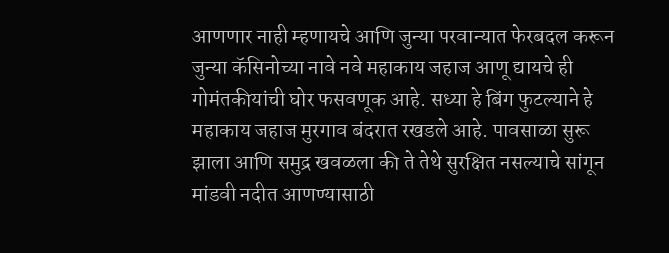आणणार नाही म्हणायचे आणि जुन्या परवान्यात फेरबदल करून जुन्या कॅसिनोच्या नावे नवे महाकाय जहाज आणू द्यायचे ही गोमंतकीयांची घोर फसवणूक आहे. सध्या हे बिंग फुटल्याने हे महाकाय जहाज मुरगाव बंदरात रखडले आहे. पावसाळा सुरू झाला आणि समुद्र खवळला की ते तेथे सुरक्षित नसल्याचे सांगून मांडवी नदीत आणण्यासाठी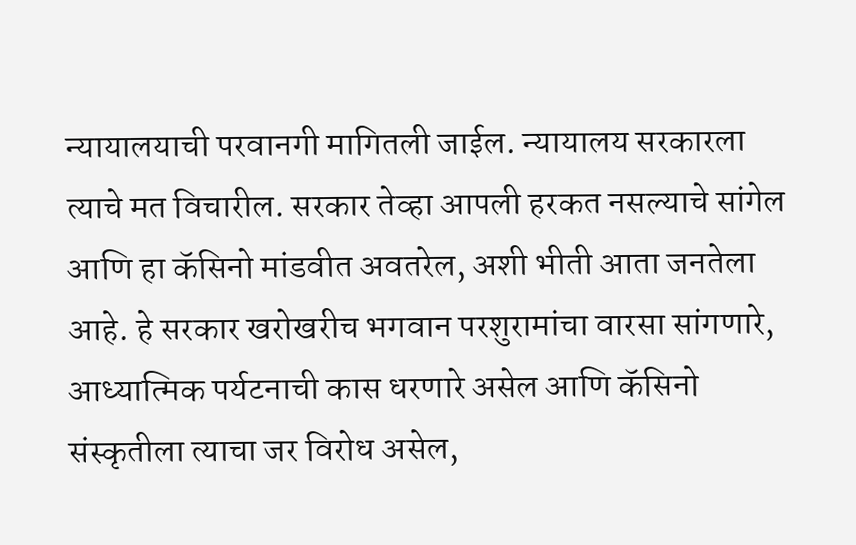न्यायालयाची परवानगी मागितली जाईल. न्यायालय सरकारला त्याचे मत विचारील. सरकार तेव्हा आपली हरकत नसल्याचे सांगेल आणि हा कॅसिनो मांडवीत अवतरेल, अशी भीती आता जनतेला आहे. हे सरकार खरोखरीच भगवान परशुरामांचा वारसा सांगणारे, आध्यात्मिक पर्यटनाची कास धरणारे असेल आणि कॅसिनो संस्कृतीला त्याचा जर विरोध असेल,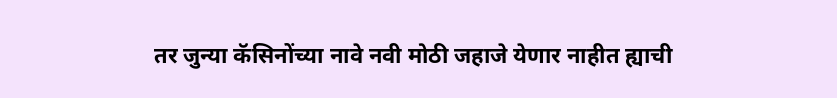तर जुन्या कॅसिनोंच्या नावे नवी मोठी जहाजे येणार नाहीत ह्याची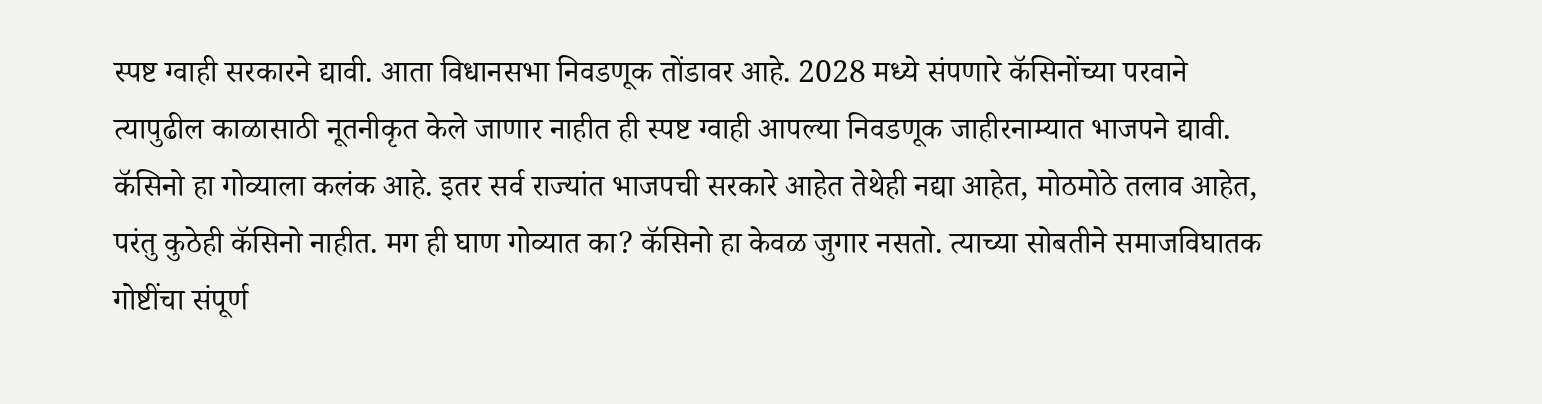स्पष्ट ग्वाही सरकारने द्यावी. आता विधानसभा निवडणूक तोंडावर आहे. 2028 मध्ये संपणारे कॅसिनोंच्या परवाने त्यापुढील काळासाठी नूतनीकृत केले जाणार नाहीत ही स्पष्ट ग्वाही आपल्या निवडणूक जाहीरनाम्यात भाजपने द्यावी. कॅसिनो हा गोव्याला कलंक आहे. इतर सर्व राज्यांत भाजपची सरकारे आहेत तेथेही नद्या आहेत, मोठमोठे तलाव आहेत, परंतु कुठेही कॅसिनो नाहीत. मग ही घाण गोव्यात का? कॅसिनो हा केवळ जुगार नसतो. त्याच्या सोबतीने समाजविघातक गोष्टींचा संपूर्ण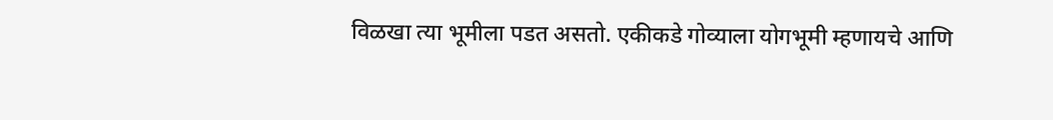विळखा त्या भूमीला पडत असतो. एकीकडे गोव्याला योगभूमी म्हणायचे आणि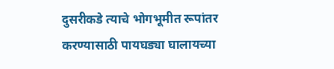दुसरीकडे त्याचे भोगभूमीत रूपांतर करण्यासाठी पायघड्या घालायच्या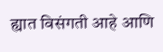ह्यात विसंगती आहे आणि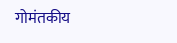गोमंतकीय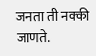जनता ती नक्की जाणते.